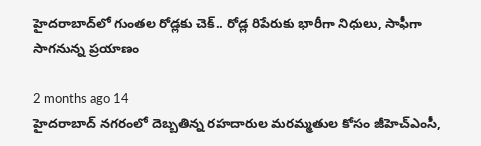హైదరాబాద్‌లో గుంతల రోడ్లకు చెక్.. రోడ్ల రిపేరుకు భారీగా నిధులు, సాఫీగా సాగనున్న ప్రయాణం

2 months ago 14
హైదరాబాద్ నగరంలో దెబ్బతిన్న రహదారుల మరమ్మతుల కోసం జీహెచ్‌ఎంసీ,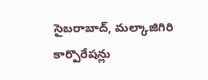సైబరాబాద్, మల్కాజిగిరి కార్పొరేషన్లు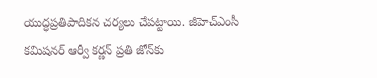యుద్ధప్రతిపాదికన చర్యలు చేపట్టాయి. జీహెచ్‌ఎంసీ కమిషనర్ ఆర్వీ కర్ణన్ ప్రతి జోన్‌కు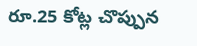రూ.25 కోట్ల చొప్పున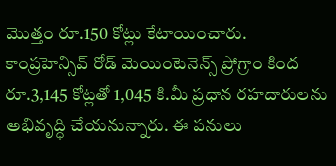మొత్తం రూ.150 కోట్లు కేటాయించారు. కాంప్రహెన్సివ్ రోడ్ మెయింటెనెన్స్ ప్రోగ్రాం కింద రూ.3,145 కోట్లతో 1,045 కి.మీ ప్రధాన రహదారులను అభివృద్ధి చేయనున్నారు. ఈ పనులు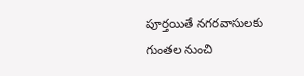పూర్తయితే నగరవాసులకు గుంతల నుంచి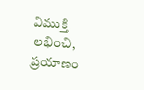విముక్తి లభించి, ప్రయాణం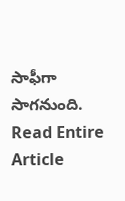సాఫీగా సాగనుంది.
Read Entire Article